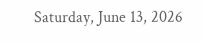Saturday, June 13, 2026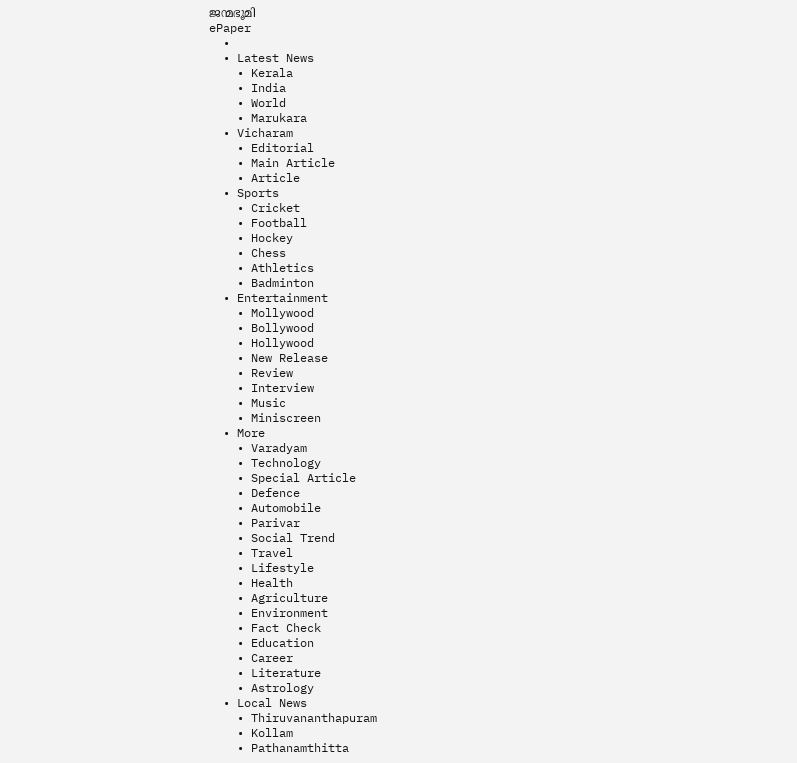ജന്മഭൂമി
ePaper
  •
  • Latest News
    • Kerala
    • India
    • World
    • Marukara
  • Vicharam
    • Editorial
    • Main Article
    • Article
  • Sports
    • Cricket
    • Football
    • Hockey
    • Chess
    • Athletics
    • Badminton
  • Entertainment
    • Mollywood
    • Bollywood
    • Hollywood
    • New Release
    • Review
    • Interview
    • Music
    • Miniscreen
  • More
    • Varadyam
    • Technology
    • Special Article
    • Defence
    • Automobile
    • Parivar
    • Social Trend
    • Travel
    • Lifestyle
    • Health
    • Agriculture
    • Environment
    • Fact Check
    • Education
    • Career
    • Literature
    • Astrology
  • Local News
    • Thiruvananthapuram
    • Kollam
    • Pathanamthitta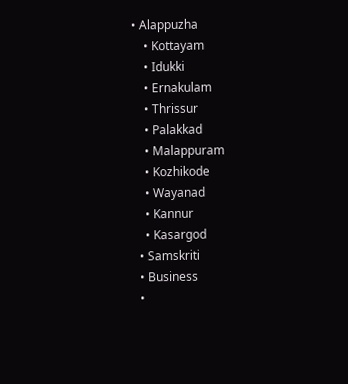• Alappuzha
    • Kottayam
    • Idukki
    • Ernakulam
    • Thrissur
    • Palakkad
    • Malappuram
    • Kozhikode
    • Wayanad
    • Kannur
    • Kasargod
  • Samskriti
  • Business
  •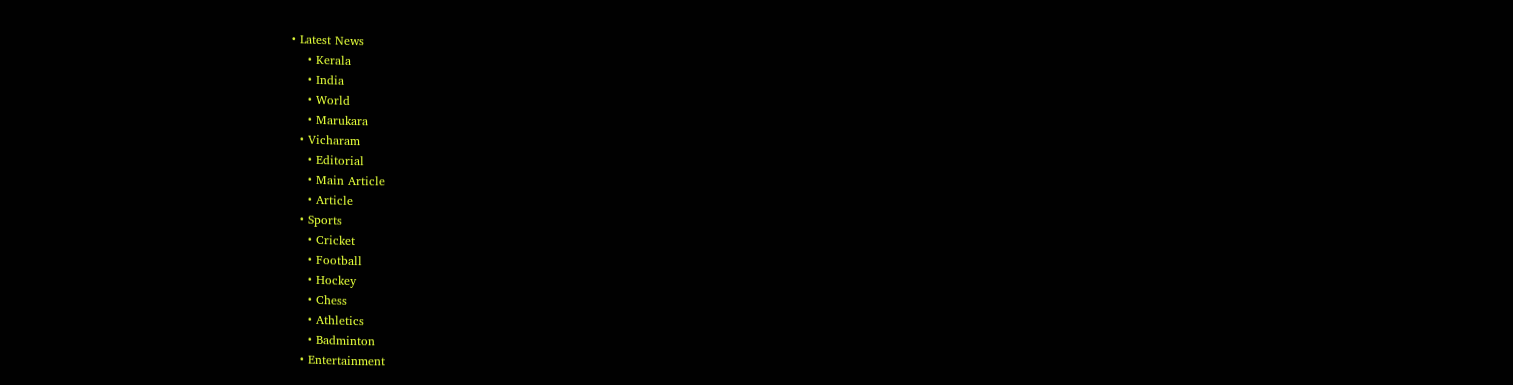• Latest News
    • Kerala
    • India
    • World
    • Marukara
  • Vicharam
    • Editorial
    • Main Article
    • Article
  • Sports
    • Cricket
    • Football
    • Hockey
    • Chess
    • Athletics
    • Badminton
  • Entertainment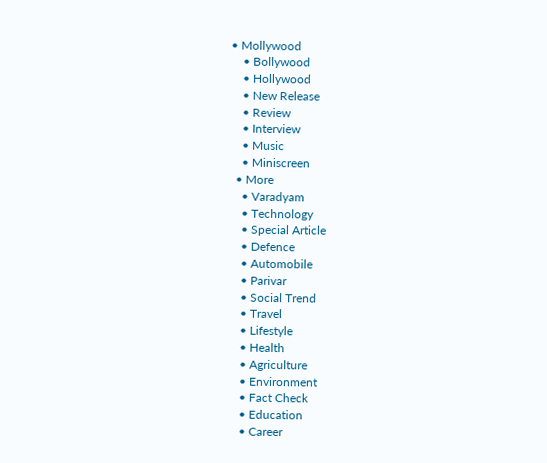• Mollywood
    • Bollywood
    • Hollywood
    • New Release
    • Review
    • Interview
    • Music
    • Miniscreen
  • More
    • Varadyam
    • Technology
    • Special Article
    • Defence
    • Automobile
    • Parivar
    • Social Trend
    • Travel
    • Lifestyle
    • Health
    • Agriculture
    • Environment
    • Fact Check
    • Education
    • Career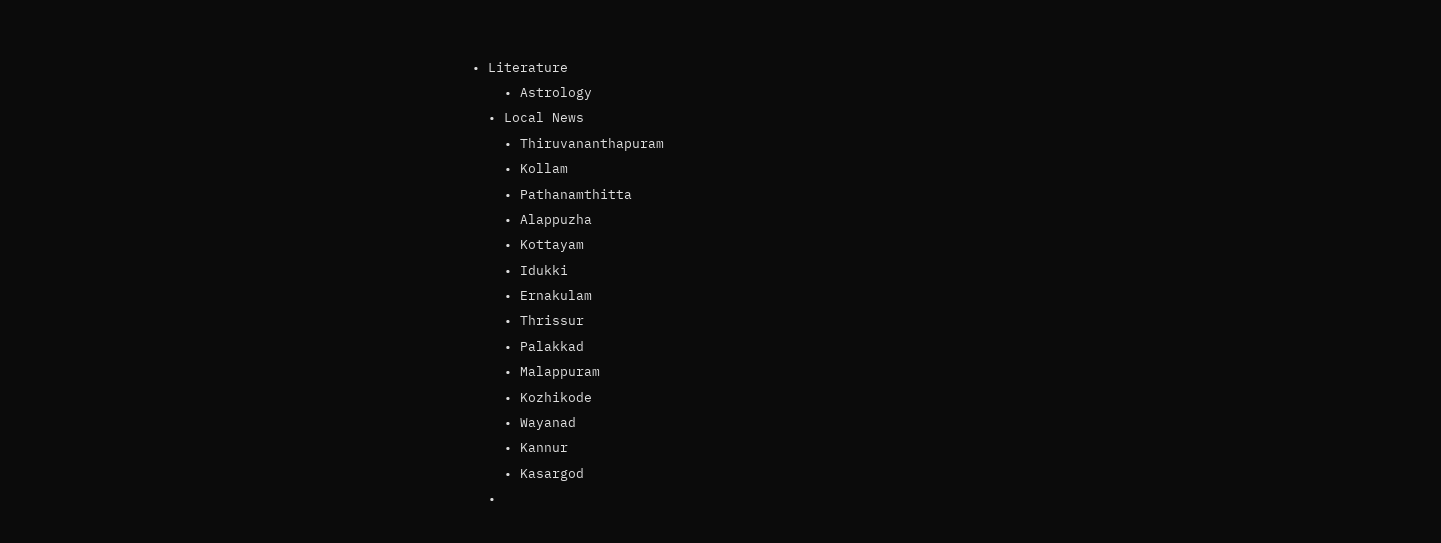• Literature
    • Astrology
  • Local News
    • Thiruvananthapuram
    • Kollam
    • Pathanamthitta
    • Alappuzha
    • Kottayam
    • Idukki
    • Ernakulam
    • Thrissur
    • Palakkad
    • Malappuram
    • Kozhikode
    • Wayanad
    • Kannur
    • Kasargod
  •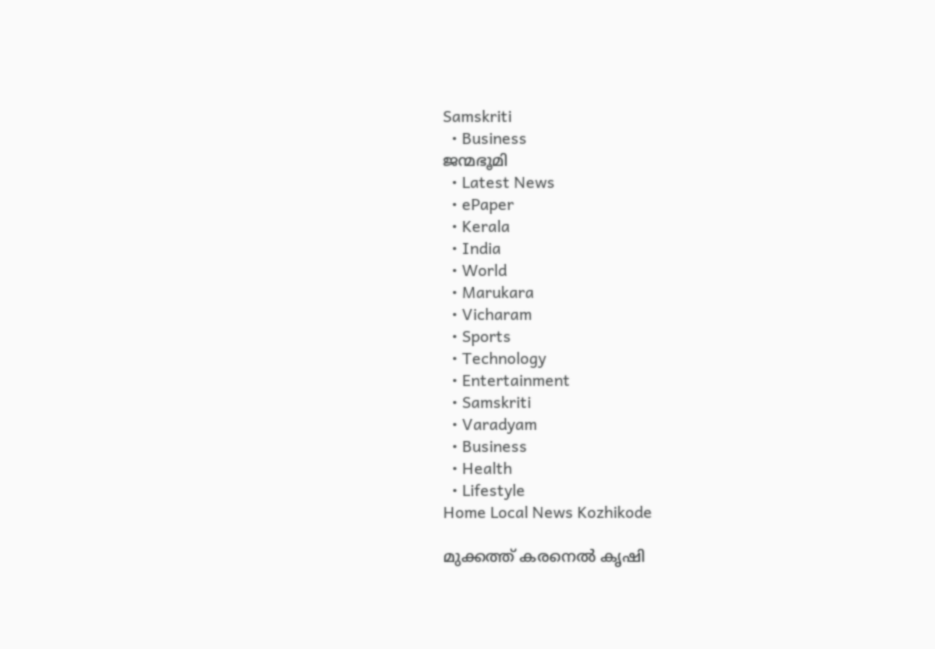Samskriti
  • Business
ജന്മഭൂമി
  • Latest News
  • ePaper
  • Kerala
  • India
  • World
  • Marukara
  • Vicharam
  • Sports
  • Technology
  • Entertainment
  • Samskriti
  • Varadyam
  • Business
  • Health
  • Lifestyle
Home Local News Kozhikode

മുക്കത്ത് കരനെല്‍ കൃഷി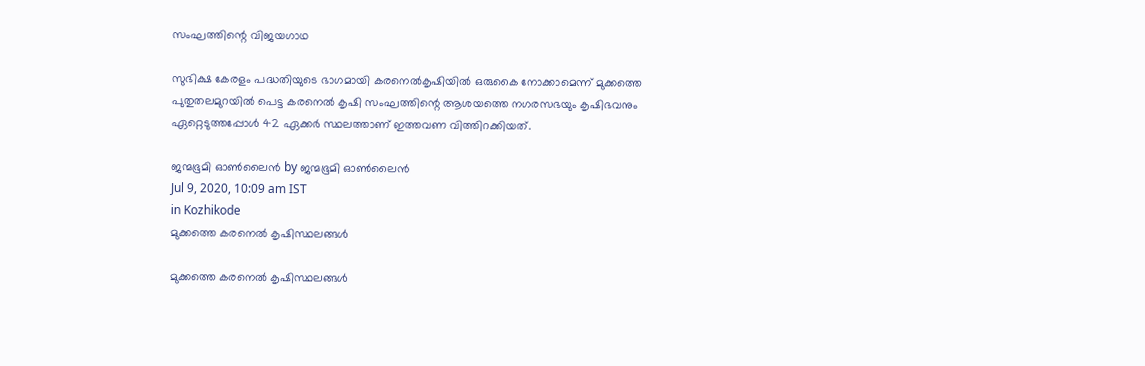സംഘത്തിന്റെ വിജയഗാഥ

സുഭിക്ഷ കേരളം പദ്ധതിയുടെ ഭാഗമായി കരനെല്‍കൃഷിയില്‍ ഒരുകൈ നോക്കാമെന്ന് മുക്കത്തെ പുതുതലമുറയില്‍ പെട്ട കരനെല്‍ കൃഷി സംഘത്തിന്റെ ആശയത്തെ നഗരസഭയും കൃഷിഭവനും ഏറ്റെടുത്തപ്പോള്‍ 42 ഏക്കര്‍ സ്ഥലത്താണ് ഇത്തവണ വിത്തിറക്കിയത്.

ജന്മഭൂമി ഓണ്‍ലൈന്‍ by ജന്മഭൂമി ഓണ്‍ലൈന്‍
Jul 9, 2020, 10:09 am IST
in Kozhikode
മുക്കത്തെ കരനെല്‍ കൃഷിസ്ഥലങ്ങള്‍

മുക്കത്തെ കരനെല്‍ കൃഷിസ്ഥലങ്ങള്‍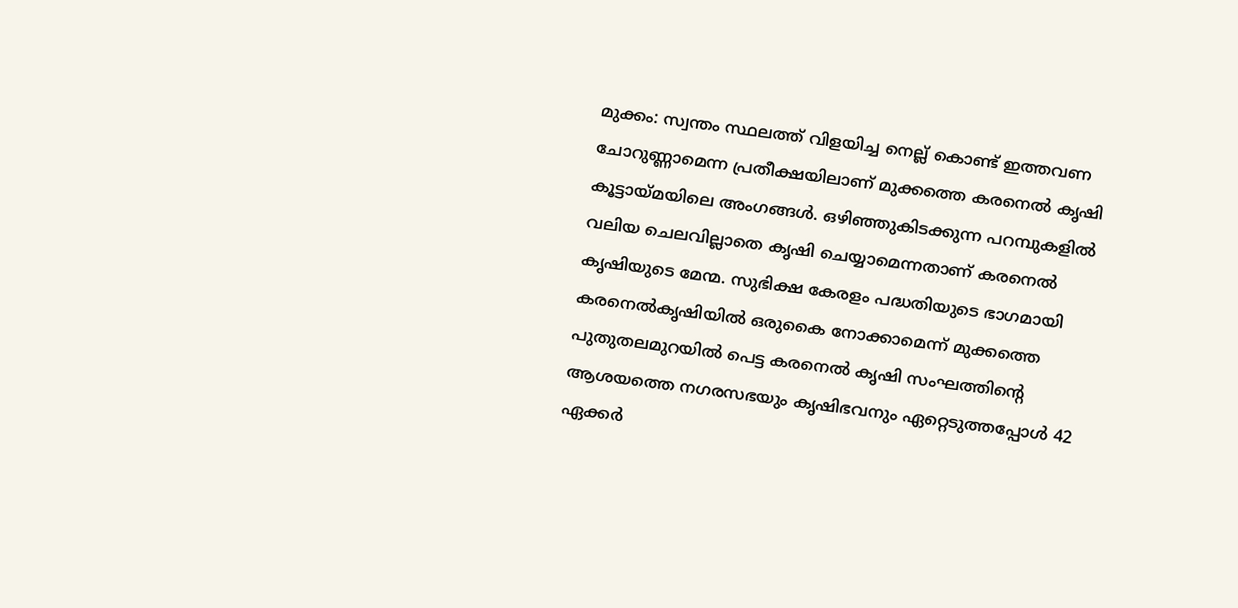മുക്കം: സ്വന്തം സ്ഥലത്ത് വിളയിച്ച നെല്ല് കൊണ്ട് ഇത്തവണ ചോറുണ്ണാമെന്ന പ്രതീക്ഷയിലാണ് മുക്കത്തെ കരനെല്‍ കൃഷി കൂട്ടായ്‌മയിലെ അംഗങ്ങള്‍. ഒഴിഞ്ഞുകിടക്കുന്ന പറമ്പുകളില്‍ വലിയ ചെലവില്ലാതെ കൃഷി ചെയ്യാമെന്നതാണ് കരനെല്‍ കൃഷിയുടെ മേന്മ. സുഭിക്ഷ കേരളം പദ്ധതിയുടെ ഭാഗമായി കരനെല്‍കൃഷിയില്‍ ഒരുകൈ നോക്കാമെന്ന് മുക്കത്തെ പുതുതലമുറയില്‍ പെട്ട കരനെല്‍ കൃഷി സംഘത്തിന്റെ ആശയത്തെ നഗരസഭയും കൃഷിഭവനും ഏറ്റെടുത്തപ്പോള്‍ 42 ഏക്കര്‍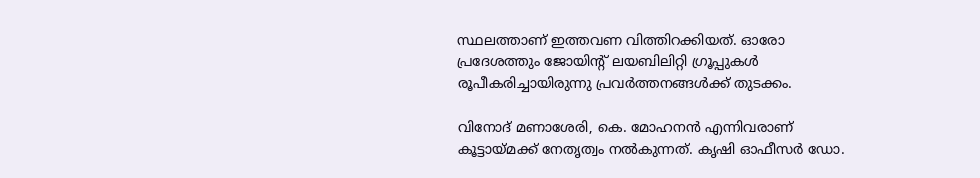സ്ഥലത്താണ് ഇത്തവണ വിത്തിറക്കിയത്. ഓരോ പ്രദേശത്തും ജോയിന്റ് ലയബിലിറ്റി ഗ്രൂപ്പുകള്‍ രൂപീകരിച്ചായിരുന്നു പ്രവര്‍ത്തനങ്ങള്‍ക്ക് തുടക്കം.

വിനോദ് മണാശേരി, കെ. മോഹനന്‍ എന്നിവരാണ് കൂട്ടായ്‌മക്ക് നേതൃത്വം നല്‍കുന്നത്. കൃഷി ഓഫീസര്‍ ഡോ.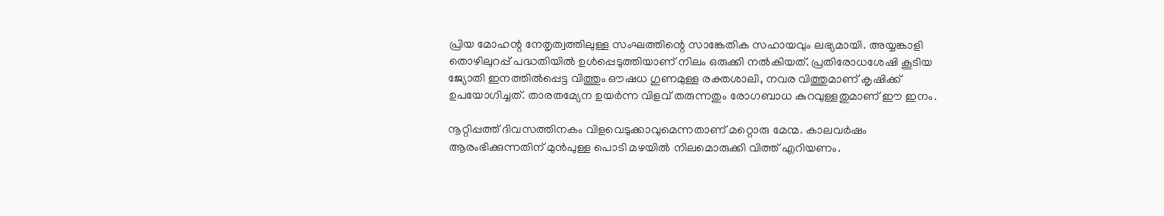പ്രിയ മോഹന്റ നേതൃത്വത്തിലുള്ള സംഘത്തിന്റെ സാങ്കേതിക സഹായവും ലഭ്യമായി. അയ്യങ്കാളി തൊഴിലുറപ്പ് പദ്ധതിയില്‍ ഉള്‍പ്പെടുത്തിയാണ് നിലം ഒരുക്കി നല്‍കിയത്. പ്രതിരോധശേഷി കൂടിയ ജ്യോതി ഇനത്തില്‍പ്പെട്ട വിത്തും ഔഷധ ഗുണമുള്ള രക്തശാലി, നവര വിത്തുമാണ് കൃഷിക്ക് ഉപയോഗിച്ചത്. താരതമ്യേന ഉയര്‍ന്ന വിളവ് തരുന്നതും രോഗബാധ കുറവുള്ളതുമാണ് ഈ ഇനം.

നൂറ്റിപ്പത്ത് ദിവസത്തിനകം വിളവെടുക്കാവുമെന്നതാണ് മറ്റൊരു മേന്മ. കാലവര്‍ഷം ആരംഭിക്കുന്നതിന് മുന്‍പുള്ള പൊടി മഴയില്‍ നിലമൊരുക്കി വിത്ത് എറിയണം.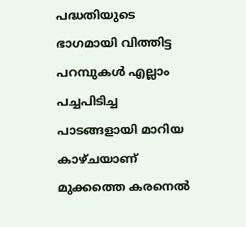പദ്ധതിയുടെ ഭാഗമായി വിത്തിട്ട പറമ്പുകള്‍ എല്ലാം പച്ചപിടിച്ച പാടങ്ങളായി മാറിയ കാഴ്ചയാണ് മുക്കത്തെ കരനെല്‍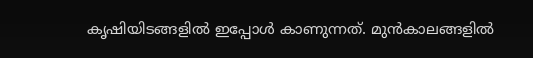കൃഷിയിടങ്ങളില്‍ ഇപ്പോള്‍ കാണുന്നത്. മുന്‍കാലങ്ങളില്‍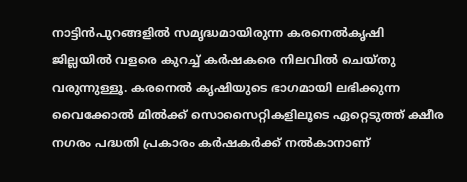നാട്ടിന്‍പുറങ്ങളില്‍ സമൃദ്ധമായിരുന്ന കരനെല്‍കൃഷി ജില്ലയില്‍ വളരെ കുറച്ച് കര്‍ഷകരെ നിലവില്‍ ചെയ്തു വരുന്നുള്ളൂ. കരനെല്‍ കൃഷിയുടെ ഭാഗമായി ലഭിക്കുന്ന വൈക്കോല്‍ മില്‍ക്ക് സൊസൈറ്റികളിലൂടെ ഏറ്റെടുത്ത് ക്ഷീര നഗരം പദ്ധതി പ്രകാരം കര്‍ഷകര്‍ക്ക് നല്‍കാനാണ്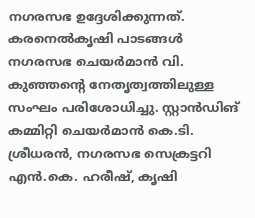നഗരസഭ ഉദ്ദേശിക്കുന്നത്. കരനെല്‍കൃഷി പാടങ്ങള്‍ നഗരസഭ ചെയര്‍മാന്‍ വി. കുഞ്ഞന്റെ നേതൃത്വത്തിലുള്ള സംഘം പരിശോധിച്ചു. സ്റ്റാന്‍ഡിങ് കമ്മിറ്റി ചെയര്‍മാന്‍ കെ.ടി. ശ്രീധരന്‍, നഗരസഭ സെക്രട്ടറി എന്‍.കെ. ഹരീഷ്, കൃഷി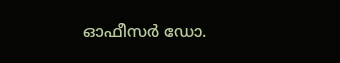ഓഫീസര്‍ ഡോ.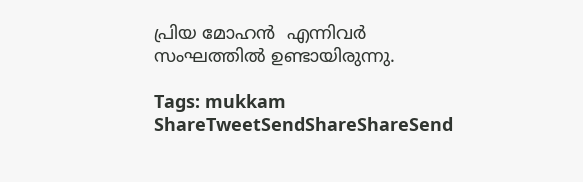പ്രിയ മോഹന്‍  എന്നിവര്‍ സംഘത്തില്‍ ഉണ്ടായിരുന്നു.

Tags: mukkam
ShareTweetSendShareShareSend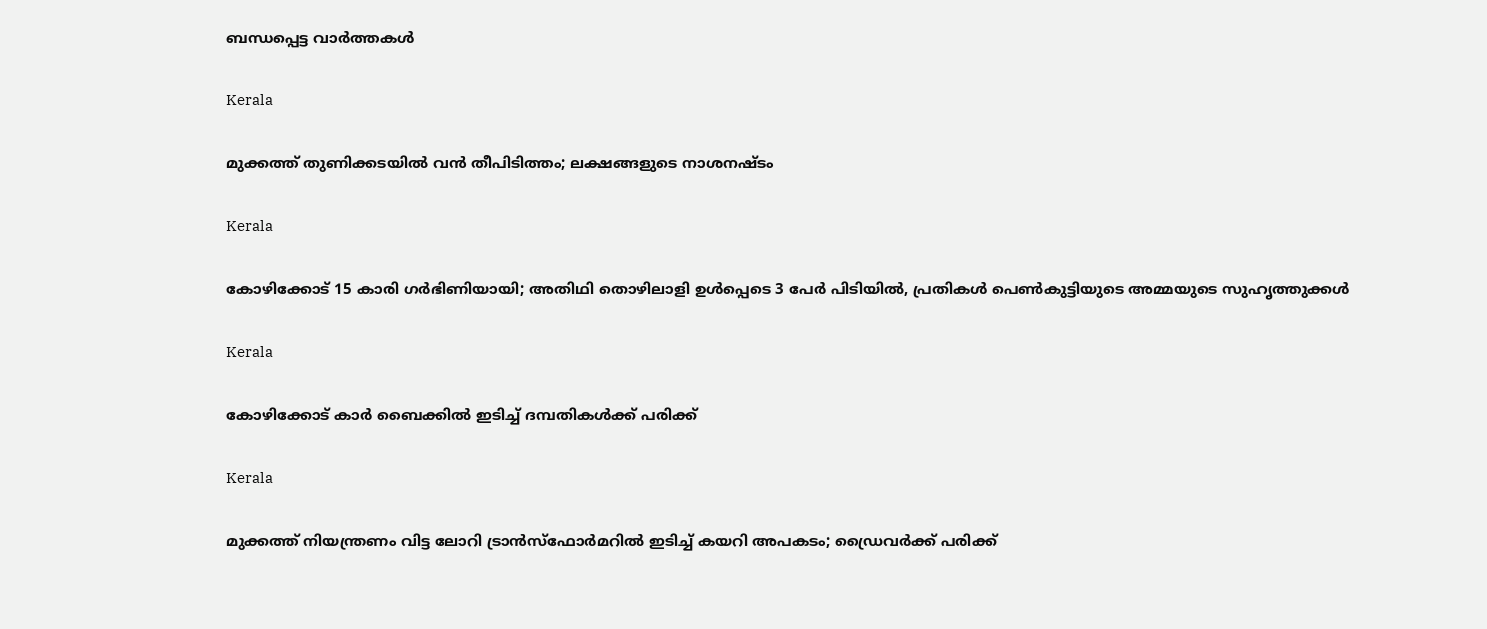ബന്ധപ്പെട്ട വാര്‍ത്തകള്‍

Kerala

മുക്കത്ത് തുണിക്കടയിൽ വൻ തീപിടിത്തം; ലക്ഷങ്ങളുടെ നാശനഷ്‌ടം

Kerala

കോഴിക്കോട് 15 കാരി ഗര്‍ഭിണിയായി; അതിഥി തൊഴിലാളി ഉള്‍പ്പെടെ 3 പേര്‍ പിടിയില്‍, പ്രതികള്‍ പെണ്‍കുട്ടിയുടെ അമ്മയുടെ സുഹൃത്തുക്കള്‍

Kerala

കോഴിക്കോട് കാര്‍ ബൈക്കില്‍ ഇടിച്ച് ദമ്പതികള്‍ക്ക് പരിക്ക്

Kerala

മുക്കത്ത് നിയന്ത്രണം വിട്ട ലോറി ട്രാന്‍സ്‌ഫോര്‍മറില്‍ ഇടിച്ച് കയറി അപകടം; ഡ്രൈവര്‍ക്ക് പരിക്ക്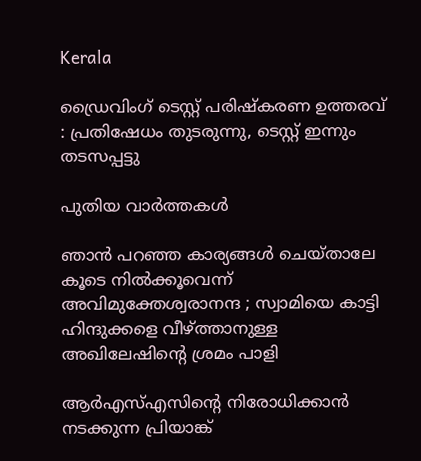Kerala

ഡ്രൈവിംഗ് ടെസ്റ്റ് പരിഷ്‌കരണ ഉത്തരവ് : പ്രതിഷേധം തുടരുന്നു, ടെസ്റ്റ് ഇന്നും തടസപ്പട്ടു

പുതിയ വാര്‍ത്തകള്‍

ഞാൻ പറഞ്ഞ കാര്യങ്ങൾ ചെയ്താലേ കൂടെ നിൽക്കൂവെന്ന് അവിമുക്തേശ്വരാനന്ദ ; സ്വാമിയെ കാട്ടി ഹിന്ദുക്കളെ വീഴ്‌ത്താനുള്ള അഖിലേഷിന്റെ ശ്രമം പാളി

ആര്‍എസ്എസിന്റെ നിരോധിക്കാന്‍ നടക്കുന്ന പ്രിയാങ്ക്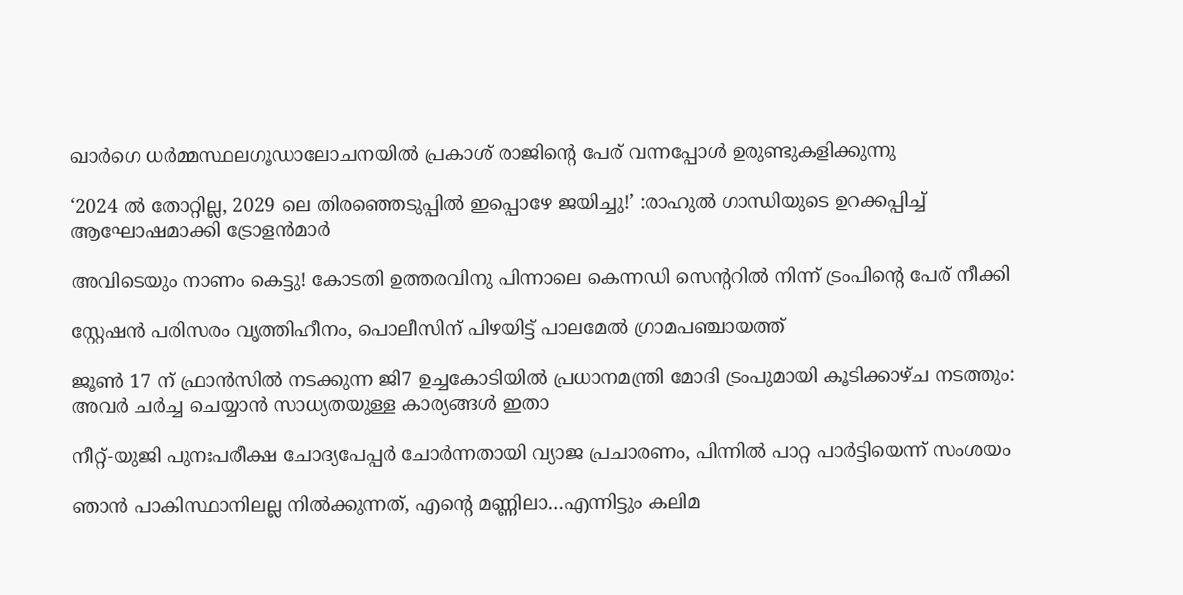ഖാര്‍ഗെ ധര്‍മ്മസ്ഥലഗൂഡാലോചനയില്‍ പ്രകാശ് രാജിന്റെ പേര് വന്നപ്പോള്‍ ഉരുണ്ടുകളിക്കുന്നു

‘2024 ല്‍ തോറ്റില്ല, 2029 ലെ തിരഞ്ഞെടുപ്പില്‍ ഇപ്പൊഴേ ജയിച്ചു!’ :രാഹുല്‍ ഗാന്ധിയുടെ ഉറക്കപ്പിച്ച് ആഘോഷമാക്കി ട്രോളന്‍മാര്‍

അവിടെയും നാണം കെട്ടു! കോടതി ഉത്തരവിനു പിന്നാലെ കെന്നഡി സെന്ററില്‍ നിന്ന് ട്രംപിന്റെ പേര് നീക്കി

സ്റ്റേഷന്‍ പരിസരം വൃത്തിഹീനം, പൊലീസിന് പിഴയിട്ട് പാലമേല്‍ ഗ്രാമപഞ്ചായത്ത്

ജൂൺ 17 ന് ഫ്രാൻസിൽ നടക്കുന്ന ജി7 ഉച്ചകോടിയിൽ പ്രധാനമന്ത്രി മോദി ട്രംപുമായി കൂടിക്കാഴ്ച നടത്തും: അവർ ചർച്ച ചെയ്യാൻ സാധ്യതയുള്ള കാര്യങ്ങൾ ഇതാ

നീറ്റ്-യുജി പുനഃപരീക്ഷ ചോദ്യപേപ്പര്‍ ചോര്‍ന്നതായി വ്യാജ പ്രചാരണം, പിന്നില്‍ പാറ്റ പാര്‍ട്ടിയെന്ന് സംശയം

ഞാന്‍ പാകിസ്ഥാനിലല്ല നില്‍ക്കുന്നത്, എന്റെ മണ്ണിലാ…എന്നിട്ടും കലിമ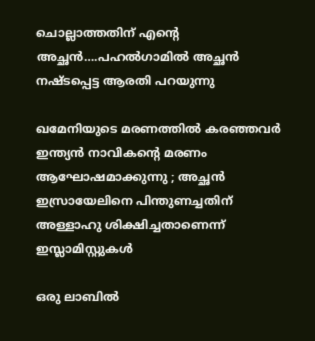ചൊല്ലാത്തതിന് എന്റെ അച്ഛന്‍….പഹല്‍ഗാമില്‍ അച്ഛന്‍ നഷ്ടപ്പെട്ട ആരതി പറയുന്നു

ഖമേനിയുടെ മരണത്തിൽ കരഞ്ഞവർ ഇന്ത്യൻ നാവികന്റെ മരണം ആഘോഷമാക്കുന്നു ; അച്ഛൻ ഇസ്രായേലിനെ പിന്തുണച്ചതിന് അള്ളാഹു ശിക്ഷിച്ചതാണെന്ന് ഇസ്ലാമിസ്റ്റുകൾ

ഒരു ലാബില്‍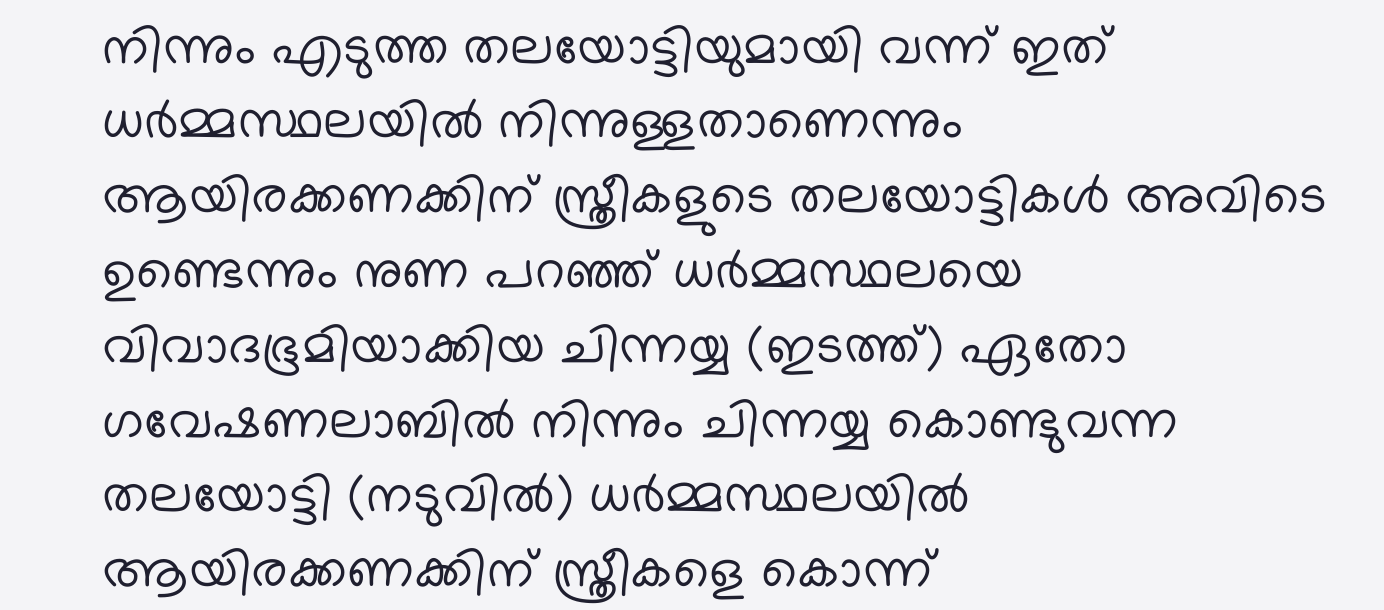നിന്നും എടുത്ത തലയോട്ടിയുമായി വന്ന് ഇത് ധര്‍മ്മസ്ഥലയില്‍ നിന്നുള്ളതാണെന്നും ആയിരക്കണക്കിന് സ്ത്രീകളുടെ തലയോട്ടികള്‍ അവിടെ ഉണ്ടെന്നും നുണ പറഞ്ഞ് ധര്‍മ്മസ്ഥലയെ വിവാദഭൂമിയാക്കിയ ചിന്നയ്യ (ഇടത്ത്) ഏതോ ഗവേഷണലാബില്‍ നിന്നും ചിന്നയ്യ കൊണ്ടുവന്ന തലയോട്ടി (നടുവില്‍) ധര്‍മ്മസ്ഥലയില്‍ ആയിരക്കണക്കിന് സ്ത്രീകളെ കൊന്ന്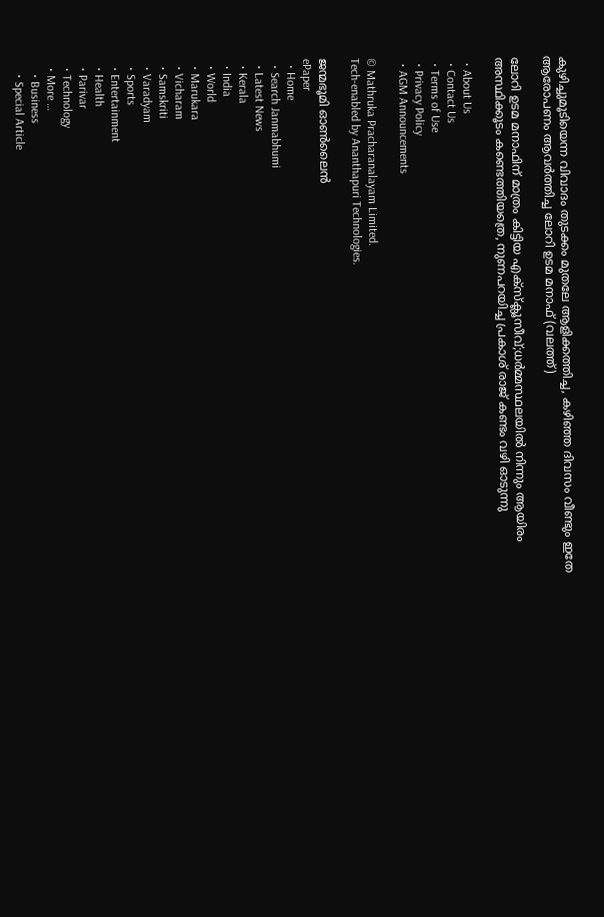കുഴിച്ചുമൂടിയെന്ന വിവാദം തുടക്കം മുതലേ ആളിക്കത്തിച്ച, കഴിഞ്ഞ ദിവസം വീണ്ടും ഇതേ ആരോപണം ആവര്‍ത്തിച്ച ലോറി ഉടമ മനാഫ് (വലത്ത്)

ലോറി ഉടമ മനാഫിന് മാത്രം കിട്ടിയ എക്സ്ക്ലൂസീവ്;ധര്‍മ്മസ്ഥലയില്‍ നിന്നും ആയിരം അസ്ഥിക്കൂടം കണ്ടെത്തിയത്രെ, നുണപറയിച്ച പ്രകാശ് രാജ് കണ്ടം വഴി ഓടുന്നു

  • About Us
  • Contact Us
  • Terms of Use
  • Privacy Policy
  • AGM Announcements

© Mathruka Pracharanalayam Limited.
Tech-enabled by Ananthapuri Technologies.

ജന്മഭൂമി ഓണ്‍ലൈന്‍
ePaper
  • Home
  • Search Janmabhumi
  • Latest News
  • Kerala
  • India
  • World
  • Marukara
  • Vicharam
  • Samskriti
  • Varadyam
  • Sports
  • Entertainment
  • Health
  • Parivar
  • Technology
  • More …
    • Business
    • Special Article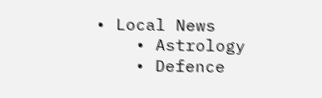• Local News
    • Astrology
    • Defence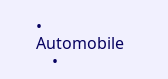• Automobile
    •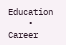Education
    • Career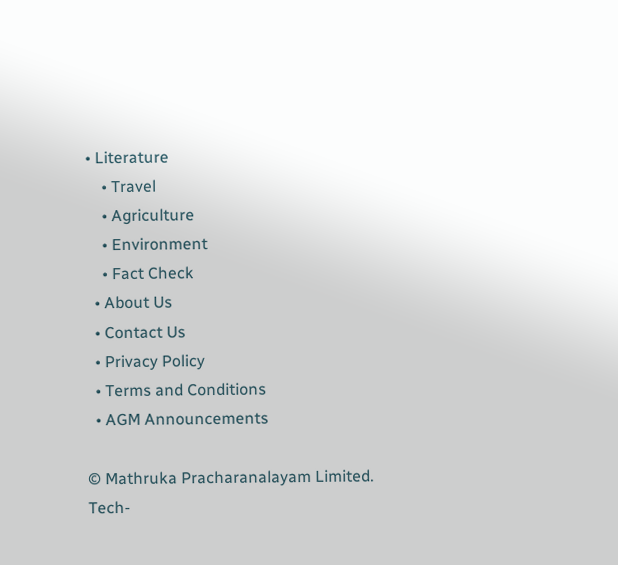• Literature
    • Travel
    • Agriculture
    • Environment
    • Fact Check
  • About Us
  • Contact Us
  • Privacy Policy
  • Terms and Conditions
  • AGM Announcements

© Mathruka Pracharanalayam Limited.
Tech-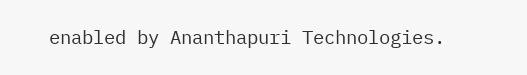enabled by Ananthapuri Technologies.